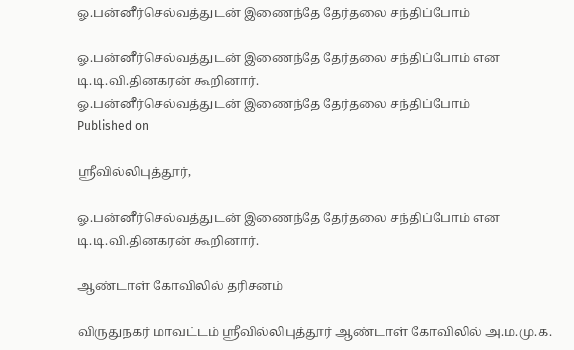ஓ.பன்னீர்செல்வத்துடன் இணைந்தே தேர்தலை சந்திப்போம்

ஓ.பன்னீர்செல்வத்துடன் இணைந்தே தேர்தலை சந்திப்போம் என டி.டி.வி.தினகரன் கூறினார்.
ஓ.பன்னீர்செல்வத்துடன் இணைந்தே தேர்தலை சந்திப்போம்
Published on

ஸ்ரீவில்லிபுத்தூர்,

ஓ.பன்னீர்செல்வத்துடன் இணைந்தே தேர்தலை சந்திப்போம் என டி.டி.வி.தினகரன் கூறினார்.

ஆண்டாள் கோவிலில் தரிசனம்

விருதுநகர் மாவட்டம் ஸ்ரீவில்லிபுத்தூர் ஆண்டாள் கோவிலில் அ.ம.மு.க.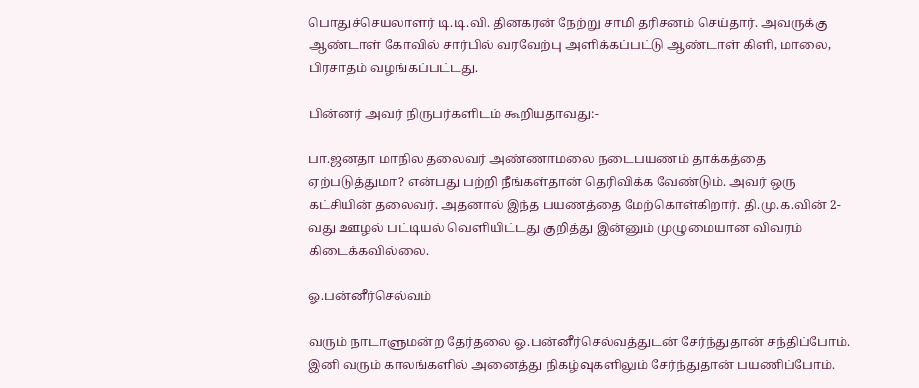பொதுச்செயலாளர் டி.டி.வி. தினகரன் நேற்று சாமி தரிசனம் செய்தார். அவருக்கு ஆண்டாள் கோவில் சார்பில் வரவேற்பு அளிக்கப்பட்டு ஆண்டாள் கிளி, மாலை, பிரசாதம் வழங்கப்பட்டது.

பின்னர் அவர் நிருபர்களிடம் கூறியதாவது:-

பா.ஜனதா மாநில தலைவர் அண்ணாமலை நடைபயணம் தாக்கத்தை ஏற்படுத்துமா? என்பது பற்றி நீங்கள்தான் தெரிவிக்க வேண்டும். அவர் ஒரு கட்சியின் தலைவர். அதனால் இந்த பயணத்தை மேற்கொள்கிறார். தி.மு.க.வின் 2-வது ஊழல் பட்டியல் வெளியிட்டது குறித்து இன்னும் முழுமையான விவரம் கிடைக்கவில்லை.

ஓ.பன்னீர்செல்வம்

வரும் நாடாளுமன்ற தேர்தலை ஓ.பன்னீர்செல்வத்துடன் சேர்ந்துதான் சந்திப்போம். இனி வரும் காலங்களில் அனைத்து நிகழ்வுகளிலும் சேர்ந்துதான் பயணிப்போம்.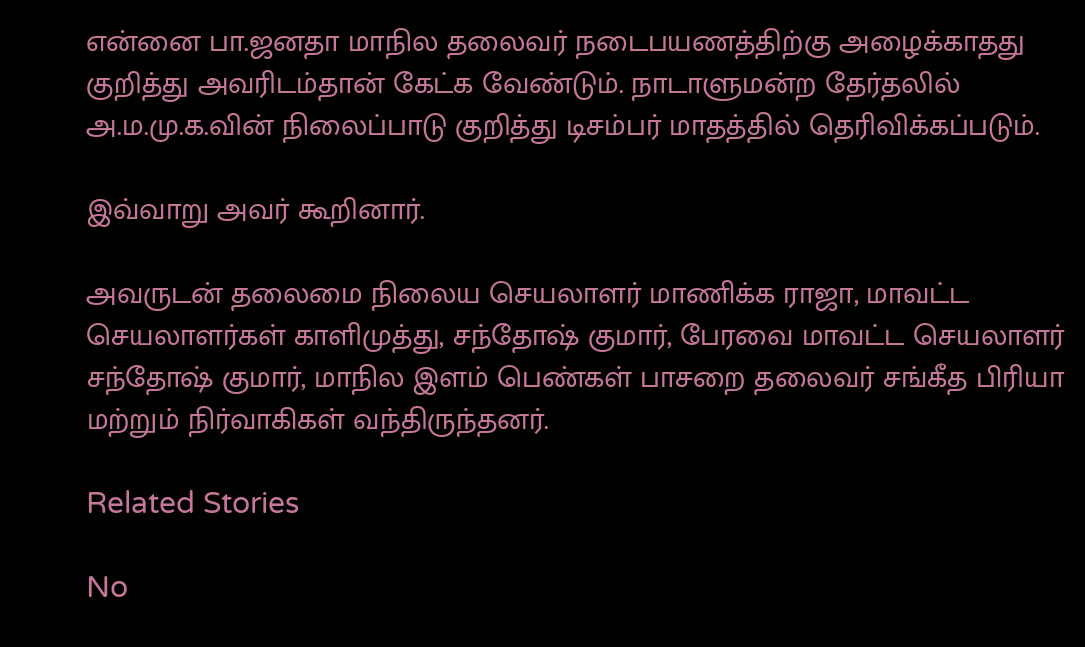என்னை பா.ஜனதா மாநில தலைவர் நடைபயணத்திற்கு அழைக்காதது குறித்து அவரிடம்தான் கேட்க வேண்டும். நாடாளுமன்ற தேர்தலில் அ.ம.மு.க.வின் நிலைப்பாடு குறித்து டிசம்பர் மாதத்தில் தெரிவிக்கப்படும்.

இவ்வாறு அவர் கூறினார்.

அவருடன் தலைமை நிலைய செயலாளர் மாணிக்க ராஜா, மாவட்ட செயலாளர்கள் காளிமுத்து, சந்தோஷ் குமார், பேரவை மாவட்ட செயலாளர் சந்தோஷ் குமார், மாநில இளம் பெண்கள் பாசறை தலைவர் சங்கீத பிரியா மற்றும் நிர்வாகிகள் வந்திருந்தனர்.

Related Stories

No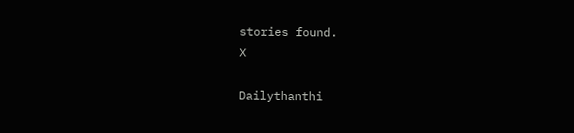stories found.
X

Dailythanthi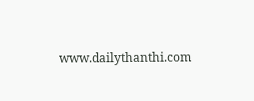www.dailythanthi.com